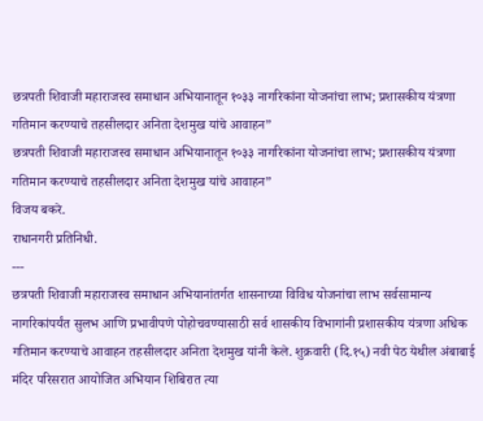छत्रपती शिवाजी महाराजस्व समाधान अभियानातून १०३३ नागरिकांना योजनांचा लाभ; प्रशासकीय यंत्रणा गतिमान करण्याचे तहसीलदार अनिता देशमुख यांचे आवाहन”
छत्रपती शिवाजी महाराजस्व समाधान अभियानातून १०३३ नागरिकांना योजनांचा लाभ; प्रशासकीय यंत्रणा गतिमान करण्याचे तहसीलदार अनिता देशमुख यांचे आवाहन”
विजय बकरे.
राधानगरी प्रतिनिधी.
---
छत्रपती शिवाजी महाराजस्व समाधान अभियानांतर्गत शासनाच्या विविध योजनांचा लाभ सर्वसामान्य नागरिकांपर्यंत सुलभ आणि प्रभावीपणे पोहोचवण्यासाठी सर्व शासकीय विभागांनी प्रशासकीय यंत्रणा अधिक गतिमान करण्याचे आवाहन तहसीलदार अनिता देशमुख यांनी केले. शुक्रवारी (दि.१५) नवी पेठ येथील अंबाबाई मंदिर परिसरात आयोजित अभियान शिबिरात त्या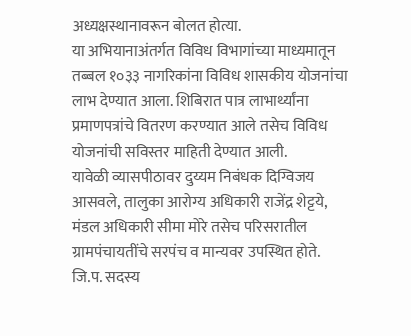अध्यक्षस्थानावरून बोलत होत्या.
या अभियानाअंतर्गत विविध विभागांच्या माध्यमातून तब्बल १०३३ नागरिकांना विविध शासकीय योजनांचा लाभ देण्यात आला. शिबिरात पात्र लाभार्थ्यांना प्रमाणपत्रांचे वितरण करण्यात आले तसेच विविध योजनांची सविस्तर माहिती देण्यात आली.
यावेळी व्यासपीठावर दुय्यम निबंधक दिग्विजय आसवले, तालुका आरोग्य अधिकारी राजेंद्र शेट्टये, मंडल अधिकारी सीमा मोरे तसेच परिसरातील ग्रामपंचायतींचे सरपंच व मान्यवर उपस्थित होते. जि.प. सदस्य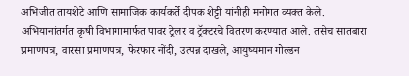अभिजीत तायशेटे आणि सामाजिक कार्यकर्ते दीपक शेट्टी यांनीही मनोगत व्यक्त केले.
अभियानांतर्गत कृषी विभागामार्फत पावर ट्रेलर व ट्रॅक्टरचे वितरण करण्यात आले. तसेच सातबारा प्रमाणपत्र, वारसा प्रमाणपत्र, फेरफार नोंदी, उत्पन्न दाखले, आयुष्यमान गोल्डन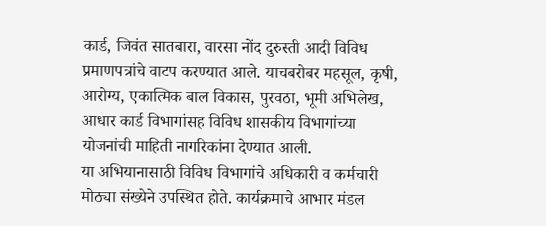कार्ड, जिवंत सातबारा, वारसा नोंद दुरुस्ती आदी विविध प्रमाणपत्रांचे वाटप करण्यात आले. याचबरोबर महसूल, कृषी, आरोग्य, एकात्मिक बाल विकास, पुरवठा, भूमी अभिलेख, आधार कार्ड विभागांसह विविध शासकीय विभागांच्या योजनांची माहिती नागरिकांना देण्यात आली.
या अभियानासाठी विविध विभागांचे अधिकारी व कर्मचारी मोठ्या संख्येने उपस्थित होते. कार्यक्रमाचे आभार मंडल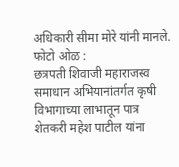अधिकारी सीमा मोरे यांनी मानले.
फोटो ओळ :
छत्रपती शिवाजी महाराजस्व समाधान अभियानांतर्गत कृषी विभागाच्या लाभातून पात्र शेतकरी महेश पाटील यांना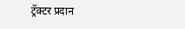ट्रॅक्टर प्रदान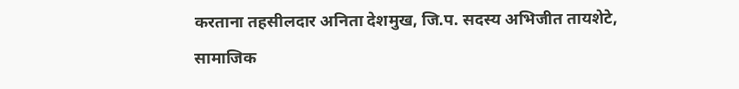करताना तहसीलदार अनिता देशमुख, जि.प. सदस्य अभिजीत तायशेटे, सामाजिक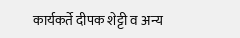कार्यकर्ते दीपक शेट्टी व अन्य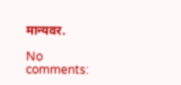मान्यवर.

No comments: